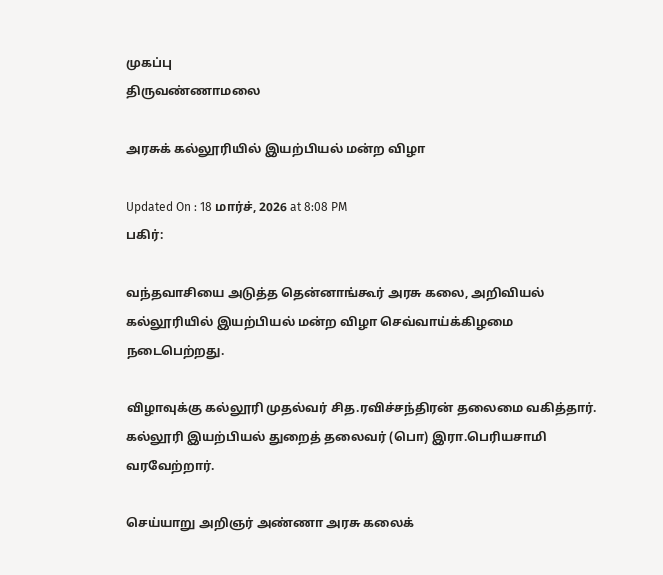முகப்பு
திருவண்ணாமலை

அரசுக் கல்லூரியில் இயற்பியல் மன்ற விழா

Updated On : 18 மார்ச், 2026 at 8:08 PM
பகிர்:

வந்தவாசியை அடுத்த தென்னாங்கூர் அரசு கலை, அறிவியல் கல்லூரியில் இயற்பியல் மன்ற விழா செவ்வாய்க்கிழமை நடைபெற்றது.

விழாவுக்கு கல்லூரி முதல்வர் சித.ரவிச்சந்திரன் தலைமை வகித்தார். கல்லூரி இயற்பியல் துறைத் தலைவர் (பொ) இரா.பெரியசாமி வரவேற்றார்.

செய்யாறு அறிஞர் அண்ணா அரசு கலைக்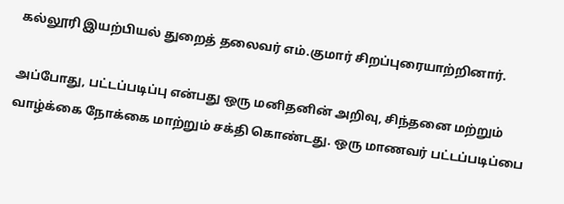கல்லூரி இயற்பியல் துறைத் தலைவர் எம்.குமார் சிறப்புரையாற்றினார்.

அப்போது, பட்டப்படிப்பு என்பது ஒரு மனிதனின் அறிவு, சிந்தனை மற்றும் வாழ்க்கை நோக்கை மாற்றும் சக்தி கொண்டது. ஒரு மாணவர் பட்டப்படிப்பை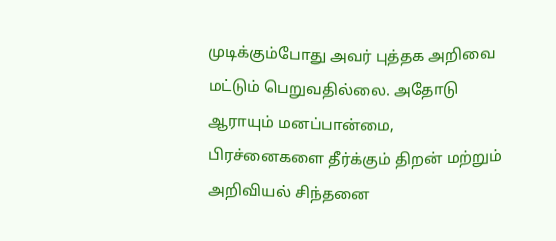முடிக்கும்போது அவர் புத்தக அறிவை மட்டும் பெறுவதில்லை. அதோடு ஆராயும் மனப்பான்மை, பிரச்னைகளை தீர்க்கும் திறன் மற்றும் அறிவியல் சிந்தனை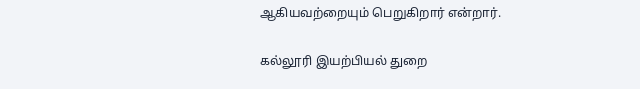ஆகியவற்றையும் பெறுகிறார் என்றார்.

கல்லூரி இயற்பியல் துறை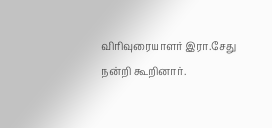விரிவுரையாளர் இரா.சேது நன்றி கூறினார்.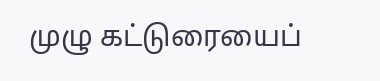முழு கட்டுரையைப்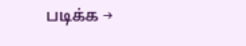படிக்க →